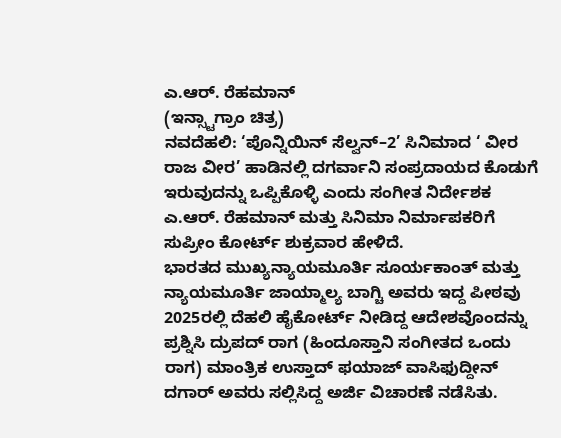ಎ.ಆರ್. ರೆಹಮಾನ್
(ಇನ್ಸ್ಟಾಗ್ರಾಂ ಚಿತ್ರ)
ನವದೆಹಲಿ: ‘ಪೊನ್ನಿಯಿನ್ ಸೆಲ್ವನ್–2’ ಸಿನಿಮಾದ ‘ ವೀರ ರಾಜ ವೀರ’ ಹಾಡಿನಲ್ಲಿ ದಗರ್ವಾನಿ ಸಂಪ್ರದಾಯದ ಕೊಡುಗೆ ಇರುವುದನ್ನು ಒಪ್ಪಿಕೊಳ್ಳಿ ಎಂದು ಸಂಗೀತ ನಿರ್ದೇಶಕ ಎ.ಆರ್. ರೆಹಮಾನ್ ಮತ್ತು ಸಿನಿಮಾ ನಿರ್ಮಾಪಕರಿಗೆ ಸುಪ್ರೀಂ ಕೋರ್ಟ್ ಶುಕ್ರವಾರ ಹೇಳಿದೆ.
ಭಾರತದ ಮುಖ್ಯನ್ಯಾಯಮೂರ್ತಿ ಸೂರ್ಯಕಾಂತ್ ಮತ್ತು ನ್ಯಾಯಮೂರ್ತಿ ಜಾಯ್ಮಾಲ್ಯ ಬಾಗ್ಚಿ ಅವರು ಇದ್ದ ಪೀಠವು 2025ರಲ್ಲಿ ದೆಹಲಿ ಹೈಕೋರ್ಟ್ ನೀಡಿದ್ದ ಆದೇಶವೊಂದನ್ನು ಪ್ರಶ್ನಿಸಿ ದ್ರುಪದ್ ರಾಗ (ಹಿಂದೂಸ್ತಾನಿ ಸಂಗೀತದ ಒಂದು ರಾಗ) ಮಾಂತ್ರಿಕ ಉಸ್ತಾದ್ ಫಯಾಜ್ ವಾಸಿಫುದ್ದೀನ್ ದಗಾರ್ ಅವರು ಸಲ್ಲಿಸಿದ್ದ ಅರ್ಜಿ ವಿಚಾರಣೆ ನಡೆಸಿತು.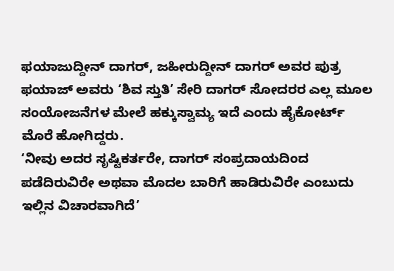ಫಯಾಜುದ್ದೀನ್ ದಾಗರ್, ಜಹೀರುದ್ದೀನ್ ದಾಗರ್ ಅವರ ಪುತ್ರ ಫಯಾಜ್ ಅವರು ‘ಶಿವ ಸ್ತುತಿ’ ಸೇರಿ ದಾಗರ್ ಸೋದರರ ಎಲ್ಲ ಮೂಲ ಸಂಯೋಜನೆಗಳ ಮೇಲೆ ಹಕ್ಕುಸ್ವಾಮ್ಯ ಇದೆ ಎಂದು ಹೈಕೋರ್ಟ್ ಮೊರೆ ಹೋಗಿದ್ದರು.
‘ನೀವು ಅದರ ಸೃಷ್ಟಿಕರ್ತರೇ, ದಾಗರ್ ಸಂಪ್ರದಾಯದಿಂದ ಪಡೆದಿರುವಿರೇ ಅಥವಾ ಮೊದಲ ಬಾರಿಗೆ ಹಾಡಿರುವಿರೇ ಎಂಬುದು ಇಲ್ಲಿನ ವಿಚಾರವಾಗಿದೆ’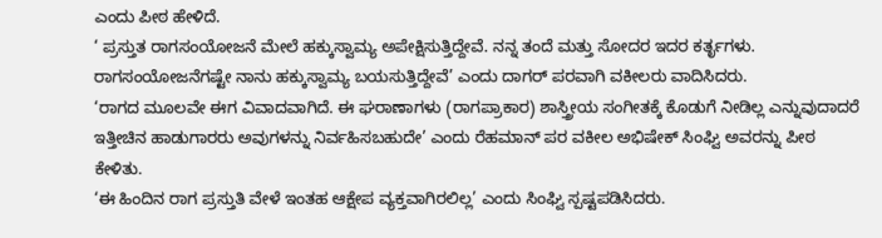ಎಂದು ಪೀಠ ಹೇಳಿದೆ.
‘ ಪ್ರಸ್ತುತ ರಾಗಸಂಯೋಜನೆ ಮೇಲೆ ಹಕ್ಕುಸ್ವಾಮ್ಯ ಅಪೇಕ್ಷಿಸುತ್ತಿದ್ದೇವೆ. ನನ್ನ ತಂದೆ ಮತ್ತು ಸೋದರ ಇದರ ಕರ್ತೃಗಳು. ರಾಗಸಂಯೋಜನೆಗಷ್ಟೇ ನಾನು ಹಕ್ಕುಸ್ವಾಮ್ಯ ಬಯಸುತ್ತಿದ್ದೇವೆ’ ಎಂದು ದಾಗರ್ ಪರವಾಗಿ ವಕೀಲರು ವಾದಿಸಿದರು.
‘ರಾಗದ ಮೂಲವೇ ಈಗ ವಿವಾದವಾಗಿದೆ. ಈ ಘರಾಣಾಗಳು (ರಾಗಪ್ರಾಕಾರ) ಶಾಸ್ತ್ರೀಯ ಸಂಗೀತಕ್ಕೆ ಕೊಡುಗೆ ನೀಡಿಲ್ಲ ಎನ್ನುವುದಾದರೆ ಇತ್ತೀಚಿನ ಹಾಡುಗಾರರು ಅವುಗಳನ್ನು ನಿರ್ವಹಿಸಬಹುದೇ’ ಎಂದು ರೆಹಮಾನ್ ಪರ ವಕೀಲ ಅಭಿಷೇಕ್ ಸಿಂಘ್ವಿ ಅವರನ್ನು ಪೀಠ ಕೇಳಿತು.
‘ಈ ಹಿಂದಿನ ರಾಗ ಪ್ರಸ್ತುತಿ ವೇಳೆ ಇಂತಹ ಆಕ್ಷೇಪ ವ್ಯಕ್ತವಾಗಿರಲಿಲ್ಲ’ ಎಂದು ಸಿಂಘ್ವಿ ಸ್ಪಷ್ಟಪಡಿಸಿದರು.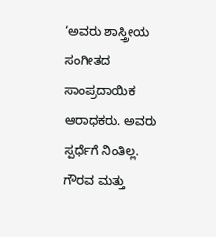‘ಅವರು ಶಾಸ್ತ್ರೀಯ ಸಂಗೀತದ ಸಾಂಪ್ರದಾಯಿಕ ಆರಾಧಕರು. ಅವರು ಸ್ಪರ್ಧೆಗೆ ನಿಂತಿಲ್ಲ. ಗೌರವ ಮತ್ತು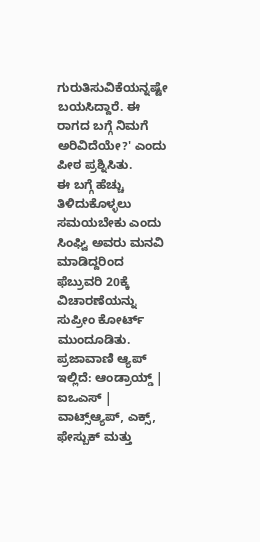ಗುರುತಿಸುವಿಕೆಯನ್ನಷ್ಟೇ ಬಯಸಿದ್ದಾರೆ. ಈ ರಾಗದ ಬಗ್ಗೆ ನಿಮಗೆ ಅರಿವಿದೆಯೇ?' ಎಂದು ಪೀಠ ಪ್ರಶ್ನಿಸಿತು.
ಈ ಬಗ್ಗೆ ಹೆಚ್ಚು ತಿಳಿದುಕೊಳ್ಳಲು ಸಮಯಬೇಕು ಎಂದು ಸಿಂಘ್ವಿ ಅವರು ಮನವಿ ಮಾಡಿದ್ದರಿಂದ ಫೆಬ್ರುವರಿ 20ಕ್ಕೆ ವಿಚಾರಣೆಯನ್ನು ಸುಪ್ರೀಂ ಕೋರ್ಟ್ ಮುಂದೂಡಿತು.
ಪ್ರಜಾವಾಣಿ ಆ್ಯಪ್ ಇಲ್ಲಿದೆ: ಆಂಡ್ರಾಯ್ಡ್ | ಐಒಎಸ್ | ವಾಟ್ಸ್ಆ್ಯಪ್, ಎಕ್ಸ್, ಫೇಸ್ಬುಕ್ ಮತ್ತು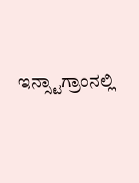ಇನ್ಸ್ಟಾಗ್ರಾಂನಲ್ಲಿ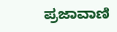ಪ್ರಜಾವಾಣಿ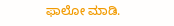ಫಾಲೋ ಮಾಡಿ.